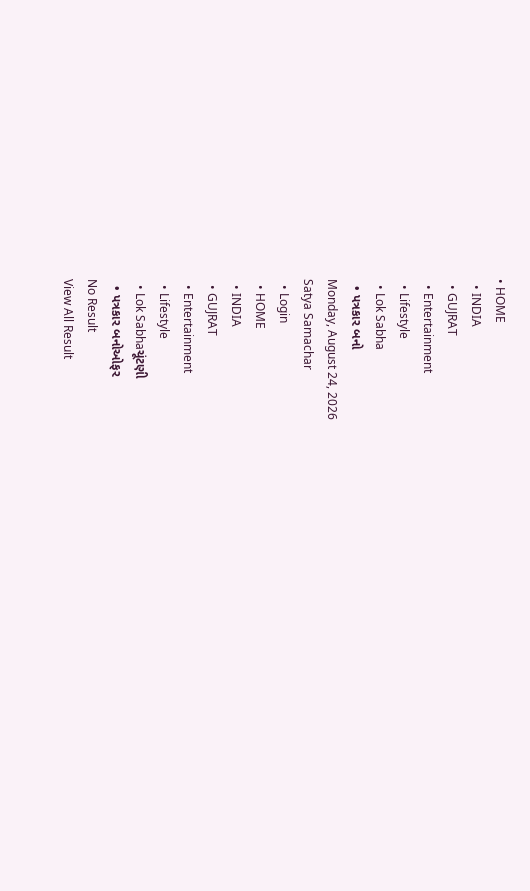• HOME
  • INDIA
  • GUJRAT
  • Entertainment
  • Lifestyle
  • Lok Sabha
  • પત્રકાર બનો
Monday, August 24, 2026
Satya Samachar
  • Login
  • HOME
  • INDIA
  • GUJRAT
  • Entertainment
  • Lifestyle
  • Lok Sabhaચૂંટણી
  • પત્રકાર બનોઓફર
No Result
View All Result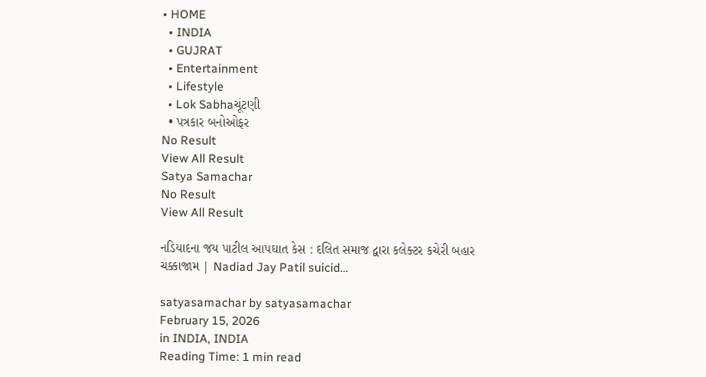• HOME
  • INDIA
  • GUJRAT
  • Entertainment
  • Lifestyle
  • Lok Sabhaચૂંટણી
  • પત્રકાર બનોઓફર
No Result
View All Result
Satya Samachar
No Result
View All Result

નડિયાદના જય પાટીલ આપઘાત કેસ : દલિત સમાજ દ્વારા કલેક્ટર કચેરી બહાર ચક્કાજામ | Nadiad Jay Patil suicid…

satyasamachar by satyasamachar
February 15, 2026
in INDIA, INDIA
Reading Time: 1 min read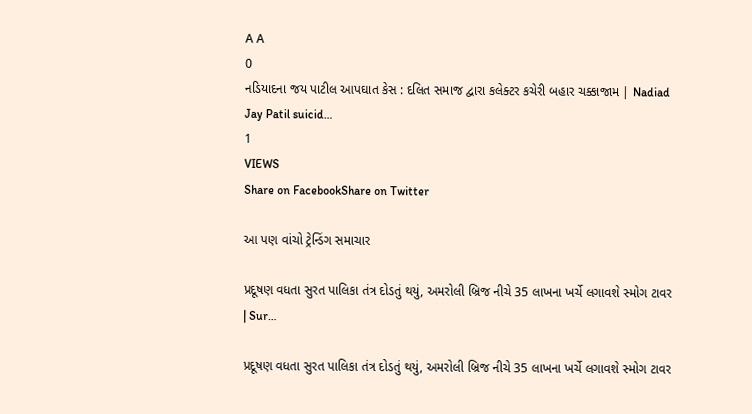A A
0
નડિયાદના જય પાટીલ આપઘાત કેસ : દલિત સમાજ દ્વારા કલેક્ટર કચેરી બહાર ચક્કાજામ | Nadiad Jay Patil suicid…
1
VIEWS
Share on FacebookShare on Twitter

આ પણ વાંચો ટ્રેન્ડિંગ સમાચાર

પ્રદૂષણ વધતા સુરત પાલિકા તંત્ર દોડતું થયું, અમરોલી બ્રિજ નીચે 35 લાખના ખર્ચે લગાવશે સ્મોગ ટાવર | Sur…

પ્રદૂષણ વધતા સુરત પાલિકા તંત્ર દોડતું થયું, અમરોલી બ્રિજ નીચે 35 લાખના ખર્ચે લગાવશે સ્મોગ ટાવર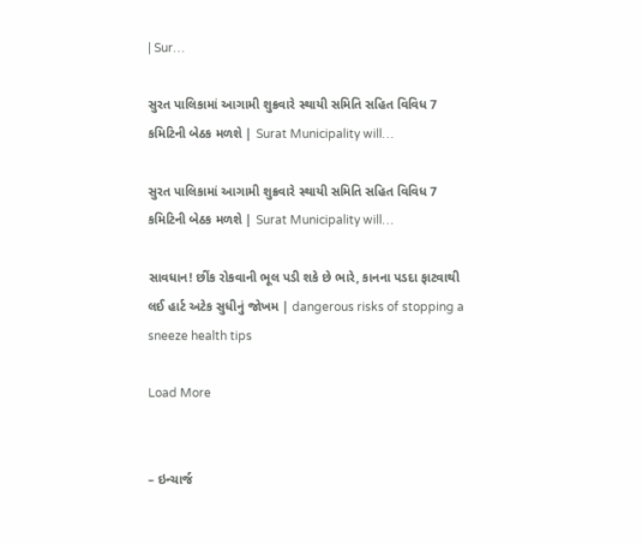| Sur…

સુરત પાલિકામાં આગામી શુક્રવારે સ્થાયી સમિતિ સહિત વિવિધ 7 કમિટિની બેઠક મળશે | Surat Municipality will…

સુરત પાલિકામાં આગામી શુક્રવારે સ્થાયી સમિતિ સહિત વિવિધ 7 કમિટિની બેઠક મળશે | Surat Municipality will…

સાવધાન! છીંક રોકવાની ભૂલ પડી શકે છે ભારે, કાનના પડદા ફાટવાથી લઈ હાર્ટ અટેક સુધીનું જોખમ | dangerous risks of stopping a sneeze health tips

Load More


– ઇન્ચાર્જ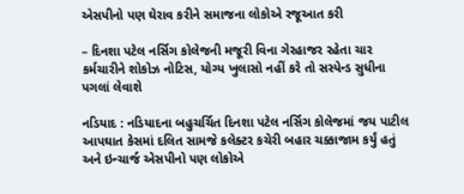એસપીનો પણ ઘેરાવ કરીને સમાજના લોકોએ રજૂઆત કરી

– દિનશા પટેલ નર્સિગ કોલેજની મજૂરી વિના ગેરહાજર રહેતા ચાર કર્મચારીને શોકોઝ નોટિસ, યોગ્ય ખુલાસો નહીં કરે તો સસ્પેન્ડ સુધીના પગલાં લેવાશે

નડિયાદ : નડિયાદના બહુચર્ચિત દિનશા પટેલ નર્સિગ કોલેજમાં જય પાટીલ આપઘાત કેસમાં દલિત સામજે કલેક્ટર કચેરી બહાર ચક્કાજામ કર્યું હતું અને ઇન્ચાર્જ એસપીનો પણ લોકોએ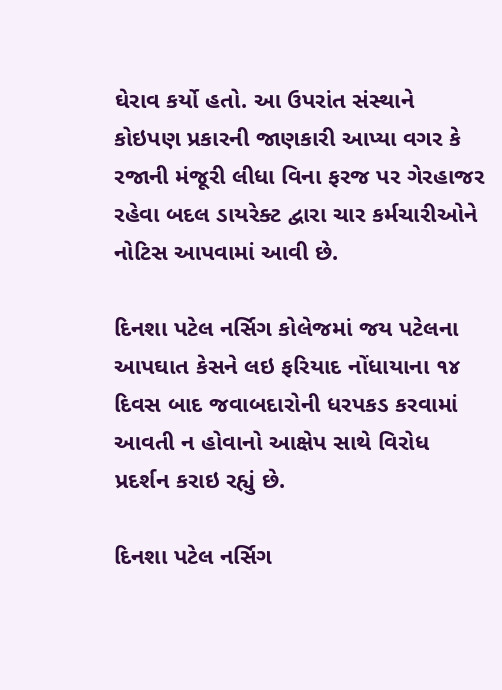ઘેરાવ કર્યો હતો. આ ઉપરાંત સંસ્થાને કોઇપણ પ્રકારની જાણકારી આપ્યા વગર કે રજાની મંજૂરી લીધા વિના ફરજ પર ગેરહાજર રહેવા બદલ ડાયરેક્ટ દ્વારા ચાર કર્મચારીઓને નોટિસ આપવામાં આવી છે.

દિનશા પટેલ નર્સિગ કોલેજમાં જય પટેલના આપઘાત કેસને લઇ ફરિયાદ નોંધાયાના ૧૪ દિવસ બાદ જવાબદારોની ધરપકડ કરવામાં આવતી ન હોવાનો આક્ષેપ સાથે વિરોધ પ્રદર્શન કરાઇ રહ્યું છે.

દિનશા પટેલ નર્સિગ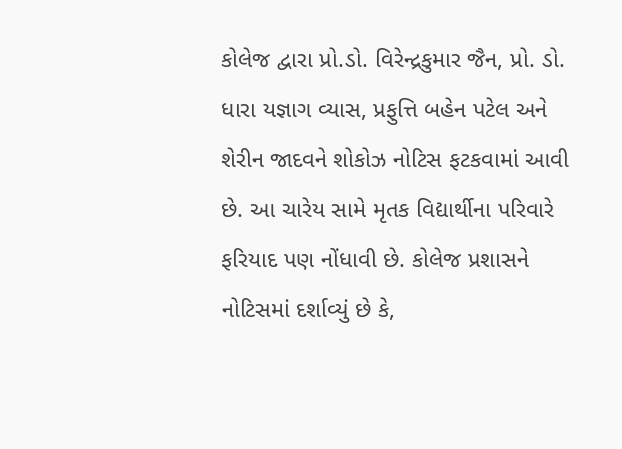કોલેજ દ્વારા પ્રો.ડો. વિરેન્દ્રકુમાર જૈન, પ્રો. ડો. ધારા યજ્ઞાગ વ્યાસ, પ્રફુત્તિ બહેન પટેલ અને શેરીન જાદવને શોકોઝ નોટિસ ફટકવામાં આવી છે. આ ચારેય સામે મૃતક વિદ્યાર્થીના પરિવારે ફરિયાદ પણ નોંધાવી છે. કોલેજ પ્રશાસને નોટિસમાં દર્શાવ્યું છે કે,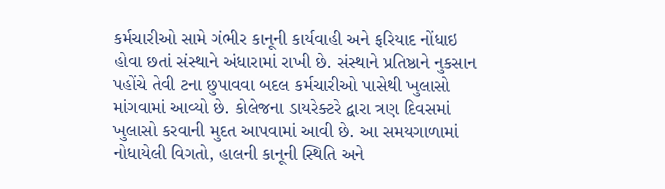કર્મચારીઓ સામે ગંભીર કાનૂની કાર્યવાહી અને ફરિયાદ નોંધાઇ હોવા છતાં સંસ્થાને અંધારામાં રાખી છે. સંસ્થાને પ્રતિષ્ઠાને નુકસાન પહોંચે તેવી ટના છુપાવવા બદલ કર્મચારીઓ પાસેથી ખુલાસો માંગવામાં આવ્યો છે. કોલેજના ડાયરેક્ટરે દ્વારા ત્રણ દિવસમાં ખુલાસો કરવાની મુદત આપવામાં આવી છે. આ સમયગાળામાં નોધાયેલી વિગતો, હાલની કાનૂની સ્થિતિ અને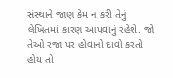સંસ્થાને જાણ કેમ ન કરી તેનું લેખિતમાં કારણ આપવાનું રહેશે. જો તેઓ રજા પર હોવાનો દાવો કરતો હોય તો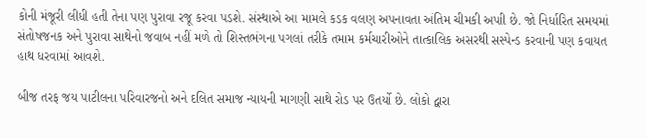કોની મંજૂરી લીધી હતી તેના પણ પુરાવા રજૂ કરવા પડશે. સંસ્થાએ આ મામલે કડક વલણ અપનાવતા અંતિમ ચીમકી અપાી છે. જો નિર્ધારિત સમયમાં સંતોષજનક અને પુરાવા સાથેનો જવાબ નહીં મળે તો શિસ્તભંગના પગલાં તરીકે તમામ કર્મચારીઓને તાત્કાલિક અસરથી સસ્પેન્ડ કરવાની પણ કવાયત હાથ ધરવામાં આવશે.

બીજ તરફ જય પાટીલના પરિવારજનો અને દલિત સમાજ ન્યાયની માગણી સાથે રોડ પર ઉતર્યો છે. લોકો દ્વારા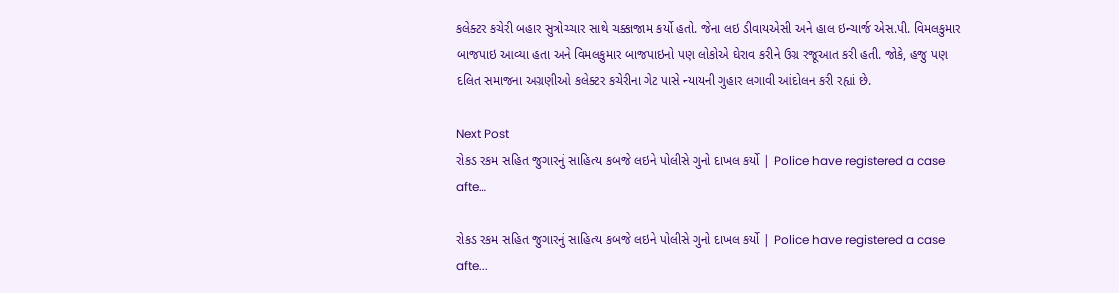કલેક્ટર કચેરી બહાર સુત્રોચ્ચાર સાથે ચક્કાજામ કર્યો હતો. જેના લઇ ડીવાયએસી અને હાલ ઇન્ચાર્જ એસ.પી. વિમલકુમાર બાજપાઇ આવ્યા હતા અને વિમલકુમાર બાજપાઇનો પણ લોકોએ ઘેરાવ કરીને ઉગ્ર રજૂઆત કરી હતી. જોકે, હજુ પણ દલિત સમાજના અગ્રણીઓ કલેક્ટર કચેરીના ગેટ પાસે ન્યાયની ગુહાર લગાવી આંદોલન કરી રહ્યાં છે.

Next Post
રોકડ રકમ સહિત જુગારનું સાહિત્ય કબજે લઇને પોલીસે ગુનો દાખલ કર્યો | Police have registered a case afte…

રોકડ રકમ સહિત જુગારનું સાહિત્ય કબજે લઇને પોલીસે ગુનો દાખલ કર્યો | Police have registered a case afte...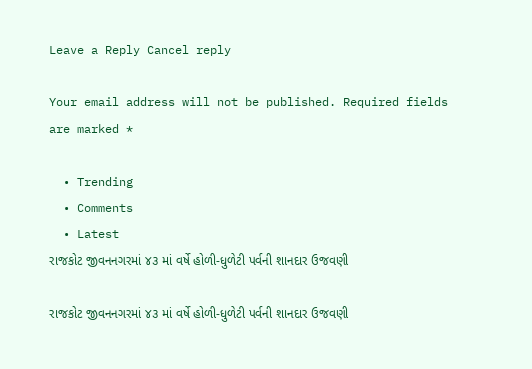Leave a Reply Cancel reply

Your email address will not be published. Required fields are marked *

  • Trending
  • Comments
  • Latest
રાજકોટ જીવનનગરમાં ૪૩ માં વર્ષે હોળી-ધુળેટી પર્વની શાનદાર ઉજવણી

રાજકોટ જીવનનગરમાં ૪૩ માં વર્ષે હોળી-ધુળેટી પર્વની શાનદાર ઉજવણી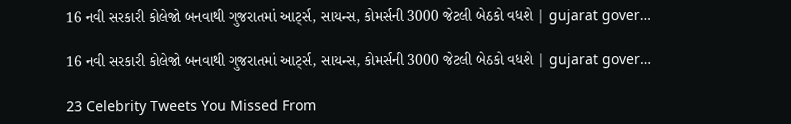16 નવી સરકારી કોલેજો બનવાથી ગુજરાતમાં આર્ટ્સ, સાયન્સ, કોમર્સની 3000 જેટલી બેઠકો વધશે | gujarat gover…

16 નવી સરકારી કોલેજો બનવાથી ગુજરાતમાં આર્ટ્સ, સાયન્સ, કોમર્સની 3000 જેટલી બેઠકો વધશે | gujarat gover…

23 Celebrity Tweets You Missed From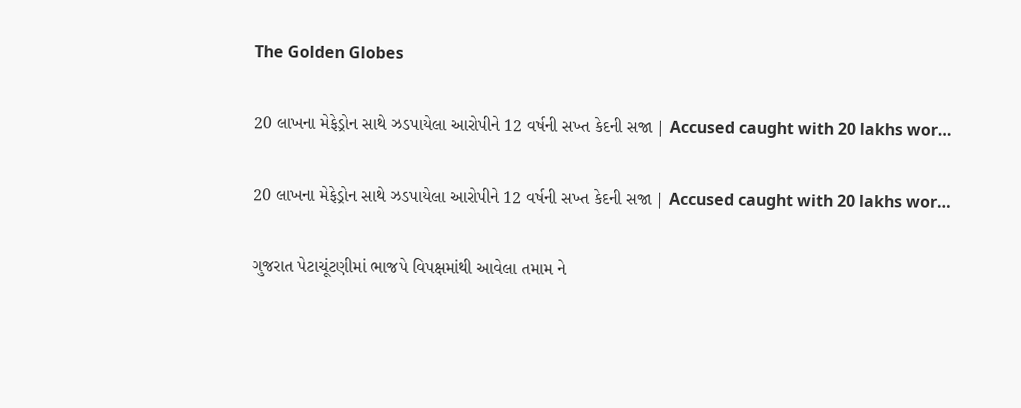The Golden Globes

20 લાખના મેફેડ્રોન સાથે ઝડપાયેલા આરોપીને 12 વર્ષની સખ્ત કેદની સજા | Accused caught with 20 lakhs wor…

20 લાખના મેફેડ્રોન સાથે ઝડપાયેલા આરોપીને 12 વર્ષની સખ્ત કેદની સજા | Accused caught with 20 lakhs wor…

ગુજરાત પેટાચૂંટણીમાં ભાજપે વિપક્ષમાંથી આવેલા તમામ ને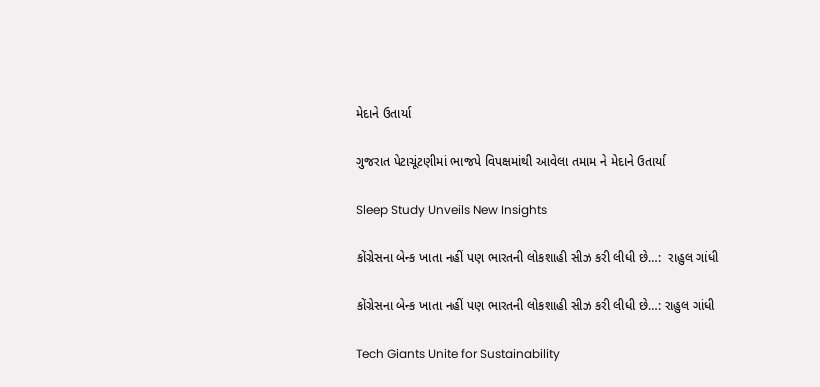મેદાને ઉતાર્યા

ગુજરાત પેટાચૂંટણીમાં ભાજપે વિપક્ષમાંથી આવેલા તમામ ને મેદાને ઉતાર્યા

Sleep Study Unveils New Insights

કોંગ્રેસના બેન્ક ખાતા નહીં પણ ભારતની લોકશાહી સીઝ કરી લીધી છે…:  રાહુલ ગાંધી

કોંગ્રેસના બેન્ક ખાતા નહીં પણ ભારતની લોકશાહી સીઝ કરી લીધી છે…: રાહુલ ગાંધી

Tech Giants Unite for Sustainability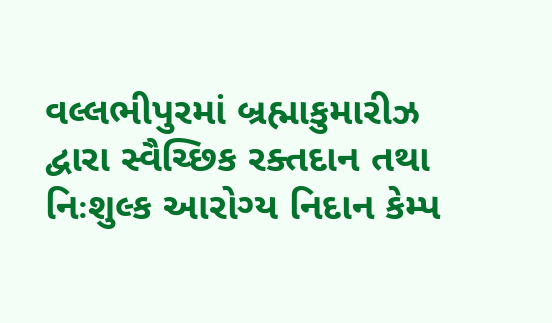વલ્લભીપુરમાં બ્રહ્માકુમારીઝ દ્વારા સ્વૈચ્છિક રક્તદાન તથા નિઃશુલ્ક આરોગ્ય નિદાન કેમ્પ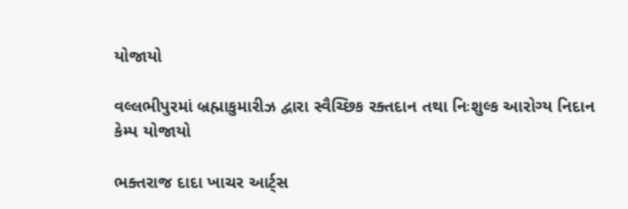યોજાયો

વલ્લભીપુરમાં બ્રહ્માકુમારીઝ દ્વારા સ્વૈચ્છિક રક્તદાન તથા નિઃશુલ્ક આરોગ્ય નિદાન કેમ્પ યોજાયો

ભક્તરાજ દાદા ખાચર આર્ટ્સ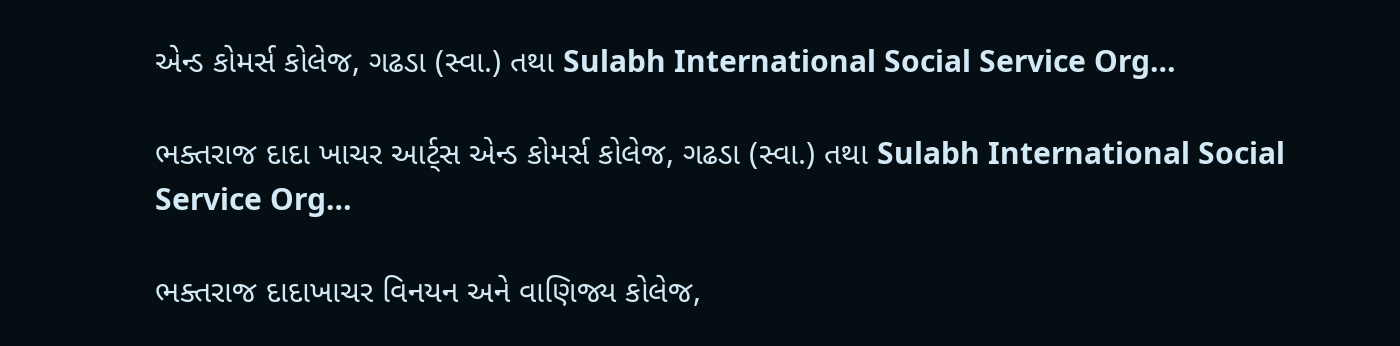એન્ડ કોમર્સ કોલેજ, ગઢડા (સ્વા.) તથા Sulabh International Social Service Org…

ભક્તરાજ દાદા ખાચર આર્ટ્સ એન્ડ કોમર્સ કોલેજ, ગઢડા (સ્વા.) તથા Sulabh International Social Service Org…

ભક્તરાજ દાદાખાચર વિનયન અને વાણિજ્ય કોલેજ,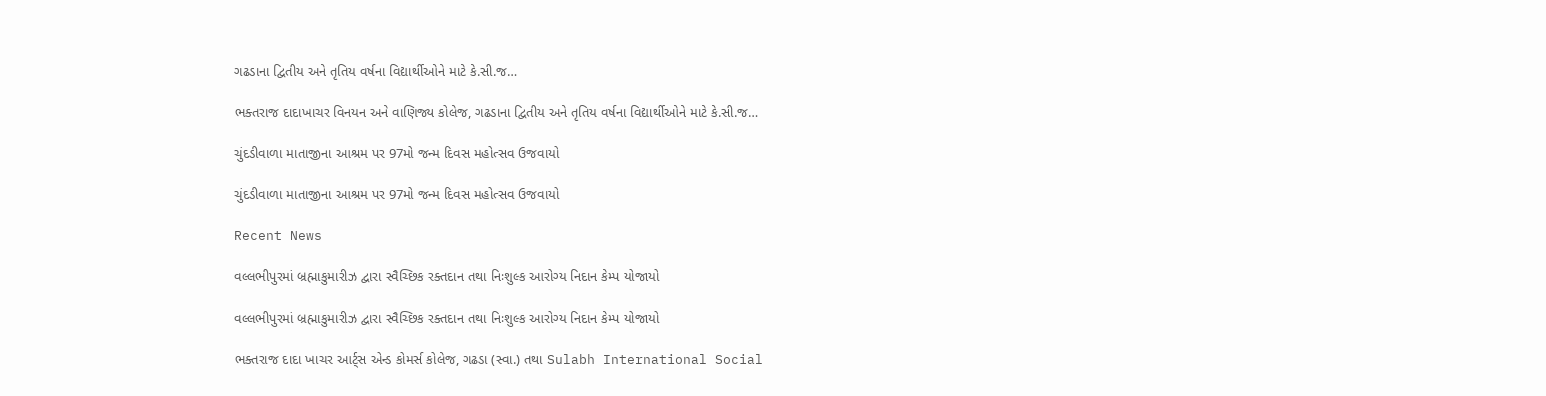ગઢડાના દ્વિતીય અને તૃતિય વર્ષના વિદ્યાર્થીઓને માટે કે.સી.જ…

ભક્તરાજ દાદાખાચર વિનયન અને વાણિજ્ય કોલેજ, ગઢડાના દ્વિતીય અને તૃતિય વર્ષના વિદ્યાર્થીઓને માટે કે.સી.જ…

ચુંદડીવાળા માતાજીના આશ્રમ પર 97મો જન્મ દિવસ મહોત્સવ ઉજવાયો

ચુંદડીવાળા માતાજીના આશ્રમ પર 97મો જન્મ દિવસ મહોત્સવ ઉજવાયો

Recent News

વલ્લભીપુરમાં બ્રહ્માકુમારીઝ દ્વારા સ્વૈચ્છિક રક્તદાન તથા નિઃશુલ્ક આરોગ્ય નિદાન કેમ્પ યોજાયો

વલ્લભીપુરમાં બ્રહ્માકુમારીઝ દ્વારા સ્વૈચ્છિક રક્તદાન તથા નિઃશુલ્ક આરોગ્ય નિદાન કેમ્પ યોજાયો

ભક્તરાજ દાદા ખાચર આર્ટ્સ એન્ડ કોમર્સ કોલેજ, ગઢડા (સ્વા.) તથા Sulabh International Social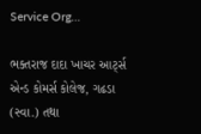Service Org…

ભક્તરાજ દાદા ખાચર આર્ટ્સ એન્ડ કોમર્સ કોલેજ, ગઢડા (સ્વા.) તથા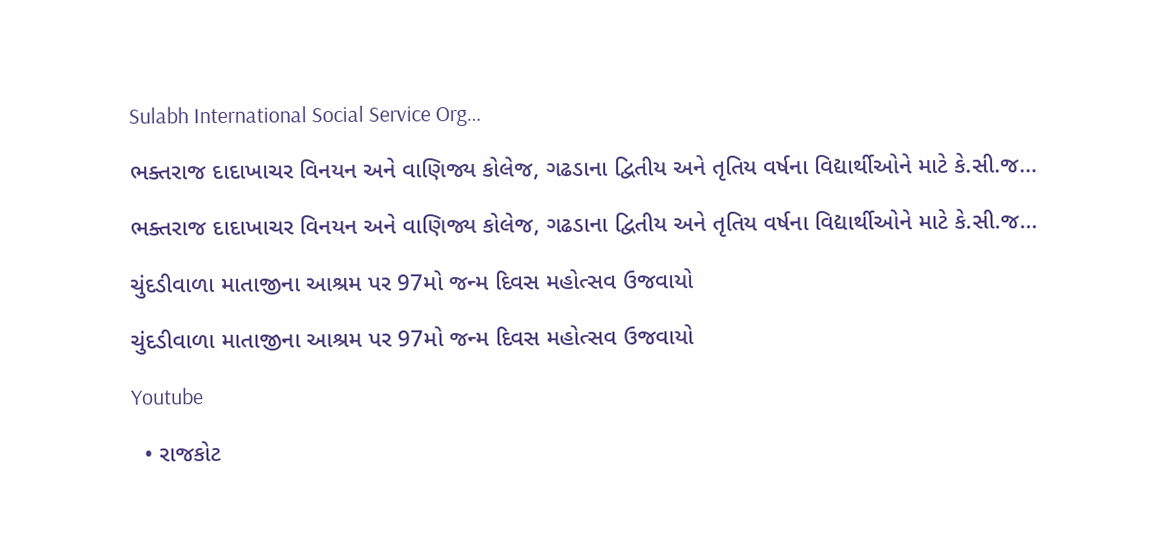Sulabh International Social Service Org…

ભક્તરાજ દાદાખાચર વિનયન અને વાણિજ્ય કોલેજ, ગઢડાના દ્વિતીય અને તૃતિય વર્ષના વિદ્યાર્થીઓને માટે કે.સી.જ…

ભક્તરાજ દાદાખાચર વિનયન અને વાણિજ્ય કોલેજ, ગઢડાના દ્વિતીય અને તૃતિય વર્ષના વિદ્યાર્થીઓને માટે કે.સી.જ…

ચુંદડીવાળા માતાજીના આશ્રમ પર 97મો જન્મ દિવસ મહોત્સવ ઉજવાયો

ચુંદડીવાળા માતાજીના આશ્રમ પર 97મો જન્મ દિવસ મહોત્સવ ઉજવાયો

Youtube

  • રાજકોટ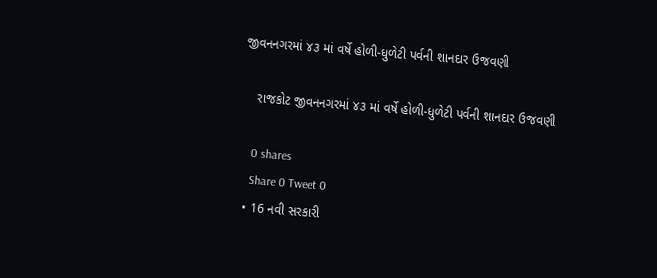જીવનનગરમાં ૪૩ માં વર્ષે હોળી-ધુળેટી પર્વની શાનદાર ઉજવણી

    રાજકોટ જીવનનગરમાં ૪૩ માં વર્ષે હોળી-ધુળેટી પર્વની શાનદાર ઉજવણી

    0 shares
    Share 0 Tweet 0
  • 16 નવી સરકારી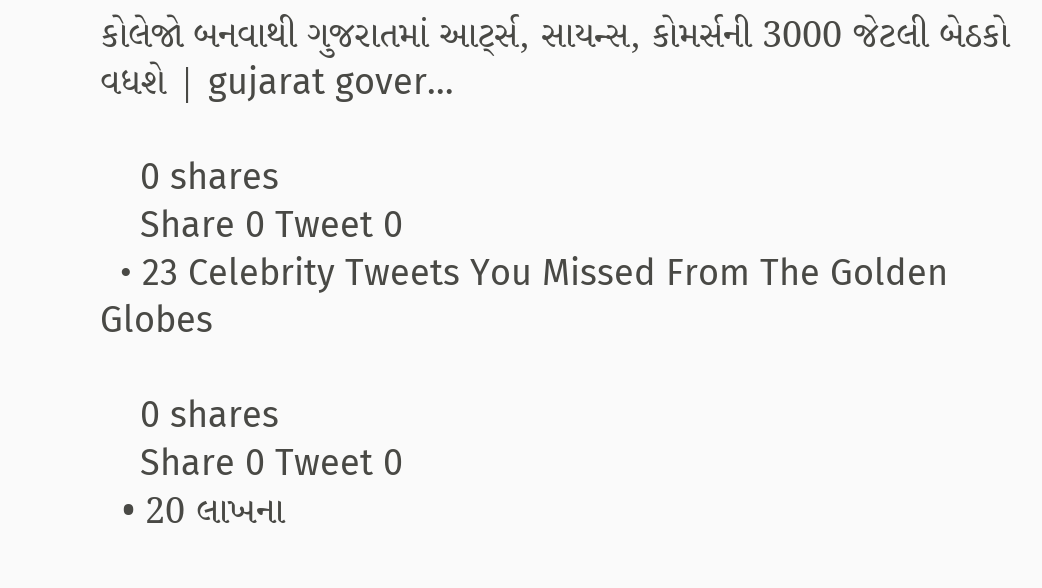કોલેજો બનવાથી ગુજરાતમાં આર્ટ્સ, સાયન્સ, કોમર્સની 3000 જેટલી બેઠકો વધશે | gujarat gover…

    0 shares
    Share 0 Tweet 0
  • 23 Celebrity Tweets You Missed From The Golden Globes

    0 shares
    Share 0 Tweet 0
  • 20 લાખના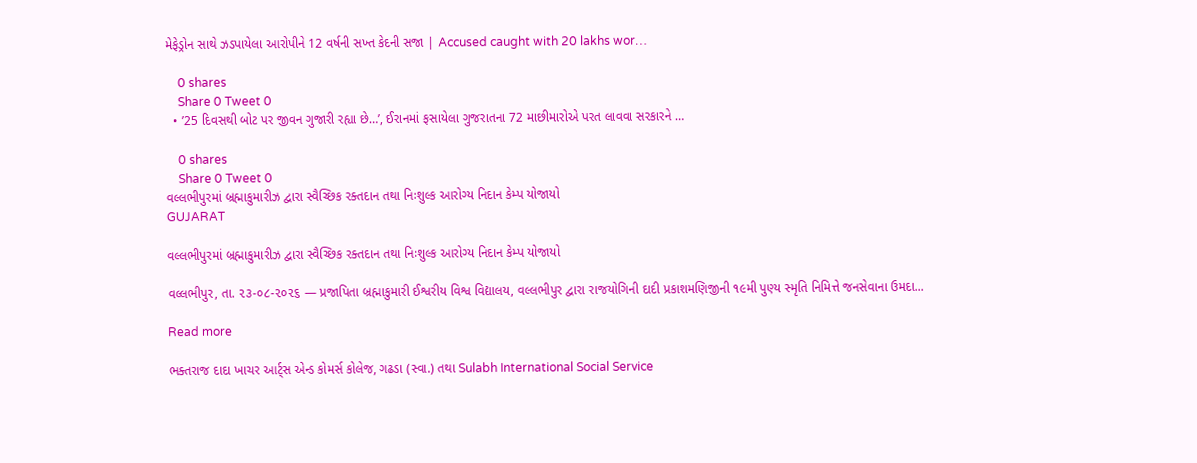મેફેડ્રોન સાથે ઝડપાયેલા આરોપીને 12 વર્ષની સખ્ત કેદની સજા | Accused caught with 20 lakhs wor…

    0 shares
    Share 0 Tweet 0
  • ’25 દિવસથી બોટ પર જીવન ગુજારી રહ્યા છે…’, ઈરાનમાં ફસાયેલા ગુજરાતના 72 માછીમારોએ પરત લાવવા સરકારને …

    0 shares
    Share 0 Tweet 0
વલ્લભીપુરમાં બ્રહ્માકુમારીઝ દ્વારા સ્વૈચ્છિક રક્તદાન તથા નિઃશુલ્ક આરોગ્ય નિદાન કેમ્પ યોજાયો
GUJARAT

વલ્લભીપુરમાં બ્રહ્માકુમારીઝ દ્વારા સ્વૈચ્છિક રક્તદાન તથા નિઃશુલ્ક આરોગ્ય નિદાન કેમ્પ યોજાયો

વલ્લભીપુર, તા. ૨૩-૦૮-૨૦૨૬ — પ્રજાપિતા બ્રહ્માકુમારી ઈશ્વરીય વિશ્વ વિદ્યાલય, વલ્લભીપુર દ્વારા રાજયોગિની દાદી પ્રકાશમણિજીની ૧૯મી પુણ્ય સ્મૃતિ નિમિત્તે જનસેવાના ઉમદા...

Read more

ભક્તરાજ દાદા ખાચર આર્ટ્સ એન્ડ કોમર્સ કોલેજ, ગઢડા (સ્વા.) તથા Sulabh International Social Service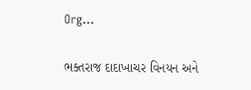Org…

ભક્તરાજ દાદાખાચર વિનયન અને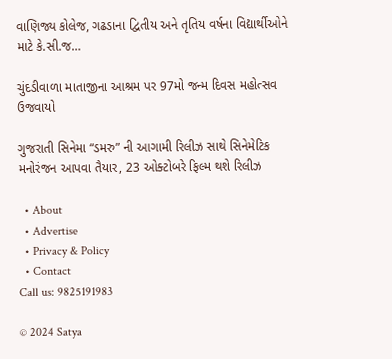વાણિજ્ય કોલેજ, ગઢડાના દ્વિતીય અને તૃતિય વર્ષના વિદ્યાર્થીઓને માટે કે.સી.જ…

ચુંદડીવાળા માતાજીના આશ્રમ પર 97મો જન્મ દિવસ મહોત્સવ ઉજવાયો

ગુજરાતી સિનેમા “ડમરુ” ની આગામી રિલીઝ સાથે સિનેમેટિક મનોરંજન આપવા તૈયાર, 23 ઓક્ટોબરે ફિલ્મ થશે રિલીઝ

  • About
  • Advertise
  • Privacy & Policy
  • Contact
Call us: 9825191983

© 2024 Satya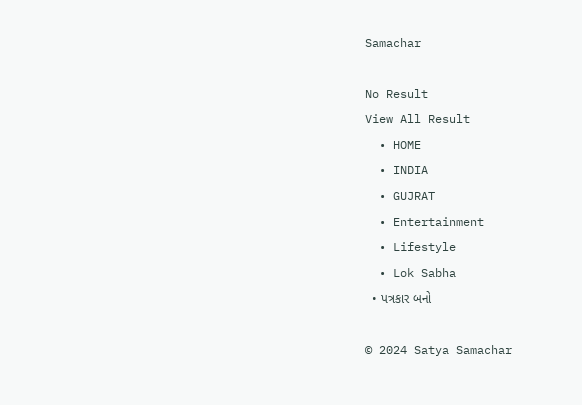Samachar

No Result
View All Result
  • HOME
  • INDIA
  • GUJRAT
  • Entertainment
  • Lifestyle
  • Lok Sabha
  • પત્રકાર બનો

© 2024 Satya Samachar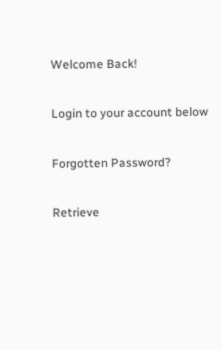Welcome Back!

Login to your account below

Forgotten Password?

Retrieve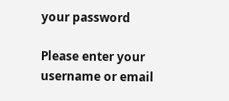your password

Please enter your username or email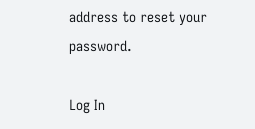address to reset your password.

Log In